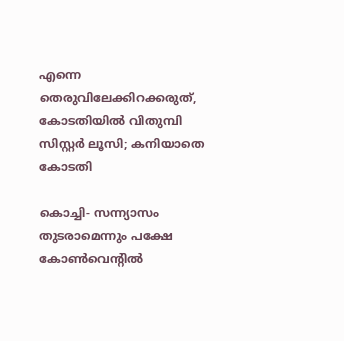എന്നെ തെരുവിലേക്കിറക്കരുത്, കോടതിയില്‍ വിതുമ്പി സിസ്റ്റര്‍ ലൂസി; കനിയാതെ കോടതി

കൊച്ചി- സന്ന്യാസം തുടരാമെന്നും പക്ഷേ കോണ്‍വെന്റില്‍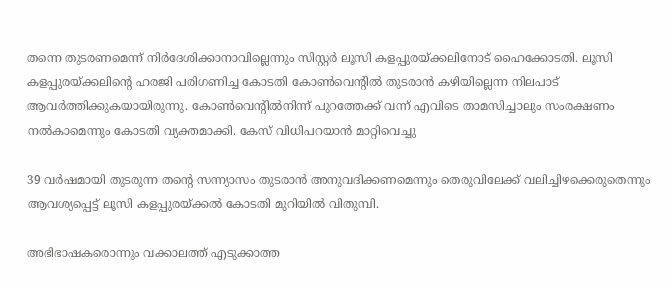തന്നെ തുടരണമെന്ന് നിര്‍ദേശിക്കാനാവില്ലെന്നും സിസ്റ്റര്‍ ലൂസി കളപ്പുരയ്ക്കലിനോട് ഹൈക്കോടതി. ലൂസി കളപ്പുരയ്ക്കലിന്റെ ഹരജി പരിഗണിച്ച കോടതി കോണ്‍വെന്റില്‍ തുടരാന്‍ കഴിയില്ലെന്ന നിലപാട് ആവര്‍ത്തിക്കുകയായിരുന്നു. കോണ്‍വെന്റില്‍നിന്ന് പുറത്തേക്ക് വന്ന് എവിടെ താമസിച്ചാലും സംരക്ഷണം നല്‍കാമെന്നും കോടതി വ്യക്തമാക്കി. കേസ് വിധിപറയാന്‍ മാറ്റിവെച്ചു

39 വര്‍ഷമായി തുടരുന്ന തന്റെ സന്ന്യാസം തുടരാന്‍ അനുവദിക്കണമെന്നും തെരുവിലേക്ക് വലിച്ചിഴക്കെരുതെന്നും ആവശ്യപ്പെട്ട് ലൂസി കളപ്പുരയ്ക്കല്‍ കോടതി മുറിയില്‍ വിതുമ്പി.

അഭിഭാഷകരൊന്നും വക്കാലത്ത് എടുക്കാത്ത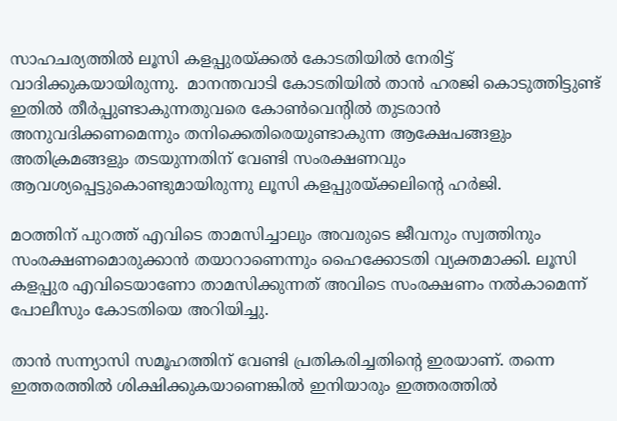സാഹചര്യത്തില്‍ ലൂസി കളപ്പുരയ്ക്കല്‍ കോടതിയില്‍ നേരിട്ട് വാദിക്കുകയായിരുന്നു.  മാനന്തവാടി കോടതിയില്‍ താന്‍ ഹരജി കൊടുത്തിട്ടുണ്ട് ഇതില്‍ തീര്‍പ്പുണ്ടാകുന്നതുവരെ കോണ്‍വെന്റില്‍ തുടരാന്‍ അനുവദിക്കണമെന്നും തനിക്കെതിരെയുണ്ടാകുന്ന ആക്ഷേപങ്ങളും അതിക്രമങ്ങളും തടയുന്നതിന് വേണ്ടി സംരക്ഷണവും ആവശ്യപ്പെട്ടുകൊണ്ടുമായിരുന്നു ലൂസി കളപ്പുരയ്ക്കലിന്റെ ഹര്‍ജി.

മഠത്തിന് പുറത്ത് എവിടെ താമസിച്ചാലും അവരുടെ ജീവനും സ്വത്തിനും സംരക്ഷണമൊരുക്കാന്‍ തയാറാണെന്നും ഹൈക്കോടതി വ്യക്തമാക്കി. ലൂസി കളപ്പുര എവിടെയാണോ താമസിക്കുന്നത് അവിടെ സംരക്ഷണം നല്‍കാമെന്ന് പോലീസും കോടതിയെ അറിയിച്ചു.

താന്‍ സന്ന്യാസി സമൂഹത്തിന് വേണ്ടി പ്രതികരിച്ചതിന്റെ ഇരയാണ്. തന്നെ ഇത്തരത്തില്‍ ശിക്ഷിക്കുകയാണെങ്കില്‍ ഇനിയാരും ഇത്തരത്തില്‍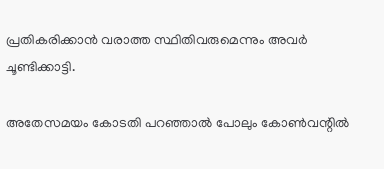പ്രതികരിക്കാന്‍ വരാത്ത സ്ഥിതിവരുമെന്നും അവര്‍ ചൂണ്ടിക്കാട്ടി.

അതേസമയം കോടതി പറഞ്ഞാല്‍ പോലും കോണ്‍വന്റില്‍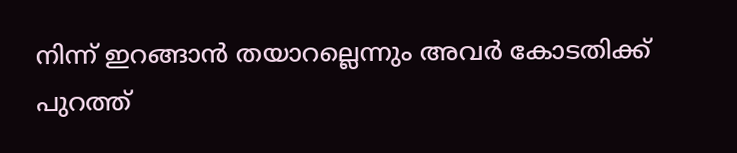നിന്ന് ഇറങ്ങാന്‍ തയാറല്ലെന്നും അവര്‍ കോടതിക്ക് പുറത്ത്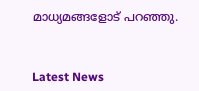മാധ്യമങ്ങളോട് പറഞ്ഞു.



Latest News